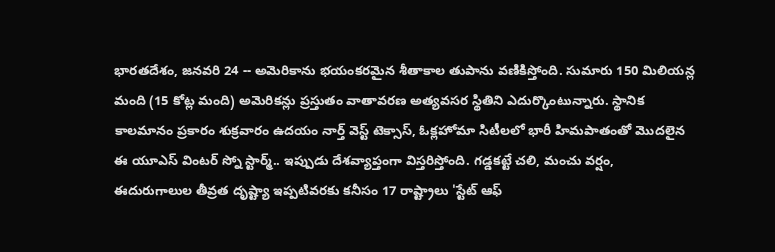భారతదేశం, జనవరి 24 -- అమెరికాను భయంకరమైన శీతాకాల తుపాను వణికిస్తోంది. సుమారు 150 మిలియన్ల మంది (15 కోట్ల మంది) అమెరికన్లు ప్రస్తుతం వాతావరణ అత్యవసర స్థితిని ఎదుర్కొంటున్నారు. స్థానిక కాలమానం ప్రకారం శుక్రవారం ఉదయం నార్త్ వెస్ట్ టెక్సాస్, ఓక్లహోమా సిటీలలో భారీ హిమపాతంతో మొదలైన ఈ యూఎస్ వింటర్ స్నో స్టార్మ్.. ఇప్పుడు దేశవ్యాప్తంగా విస్తరిస్తోంది. గడ్డకట్టే చలి, మంచు వర్షం, ఈదురుగాలుల తీవ్రత దృష్ట్యా ఇప్పటివరకు కనీసం 17 రాష్ట్రాలు 'స్టేట్ ఆఫ్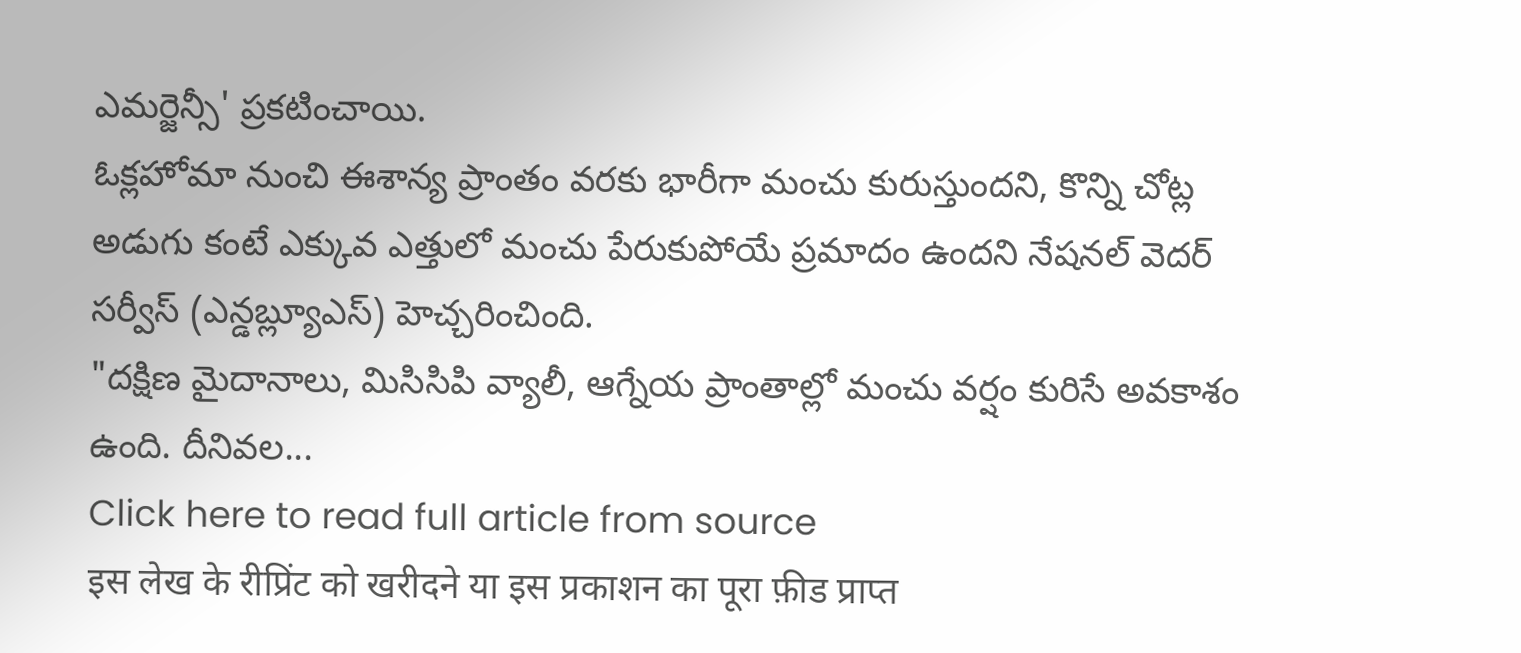ఎమర్జెన్సీ' ప్రకటించాయి.
ఓక్లహోమా నుంచి ఈశాన్య ప్రాంతం వరకు భారీగా మంచు కురుస్తుందని, కొన్ని చోట్ల అడుగు కంటే ఎక్కువ ఎత్తులో మంచు పేరుకుపోయే ప్రమాదం ఉందని నేషనల్ వెదర్ సర్వీస్ (ఎన్డబ్ల్యూఎస్) హెచ్చరించింది.
"దక్షిణ మైదానాలు, మిసిసిపి వ్యాలీ, ఆగ్నేయ ప్రాంతాల్లో మంచు వర్షం కురిసే అవకాశం ఉంది. దీనివల...
Click here to read full article from source
इस लेख के रीप्रिंट को खरीदने या इस प्रकाशन का पूरा फ़ीड प्राप्त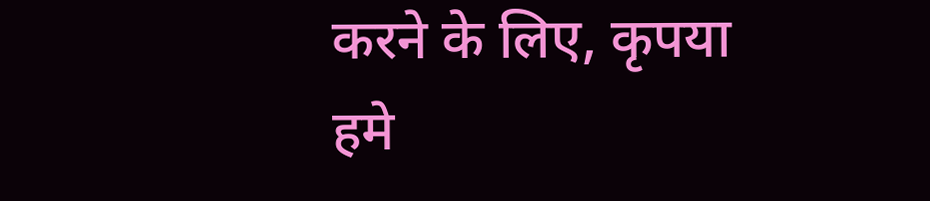करने के लिए, कृपया
हमे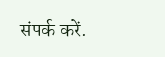संपर्क करें.